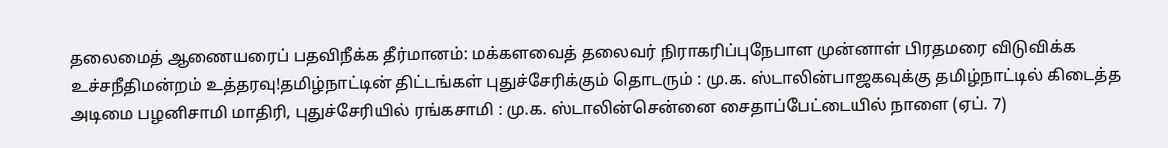தலைமைத் ஆணையரைப் பதவிநீக்க தீர்மானம்: மக்களவைத் தலைவர் நிராகரிப்புநேபாள முன்னாள் பிரதமரை விடுவிக்க உச்சநீதிமன்றம் உத்தரவு!தமிழ்நாட்டின் திட்டங்கள் புதுச்சேரிக்கும் தொடரும் : மு.க. ஸ்டாலின்பாஜகவுக்கு தமிழ்நாட்டில் கிடைத்த அடிமை பழனிசாமி மாதிரி, புதுச்சேரியில் ரங்கசாமி : மு.க. ஸ்டாலின்சென்னை சைதாப்பேட்டையில் நாளை (ஏப். 7)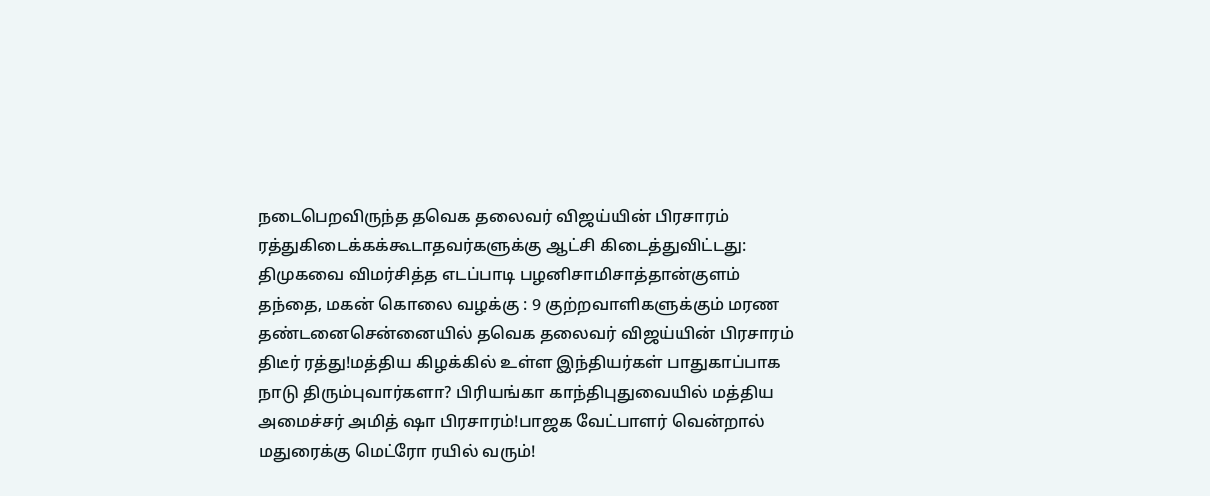நடைபெறவிருந்த தவெக தலைவர் விஜய்யின் பிரசாரம் ரத்துகிடைக்கக்கூடாதவர்களுக்கு ஆட்சி கிடைத்துவிட்டது: திமுகவை விமர்சித்த எடப்பாடி பழனிசாமிசாத்தான்குளம் தந்தை, மகன் கொலை வழக்கு : 9 குற்றவாளிகளுக்கும் மரண தண்டனைசென்னையில் தவெக தலைவர் விஜய்யின் பிரசாரம் திடீர் ரத்து!மத்திய கிழக்கில் உள்ள இந்தியர்கள் பாதுகாப்பாக நாடு திரும்புவார்களா? பிரியங்கா காந்திபுதுவையில் மத்திய அமைச்சர் அமித் ஷா பிரசாரம்!பாஜக வேட்பாளர் வென்றால் மதுரைக்கு மெட்ரோ ரயில் வரும்!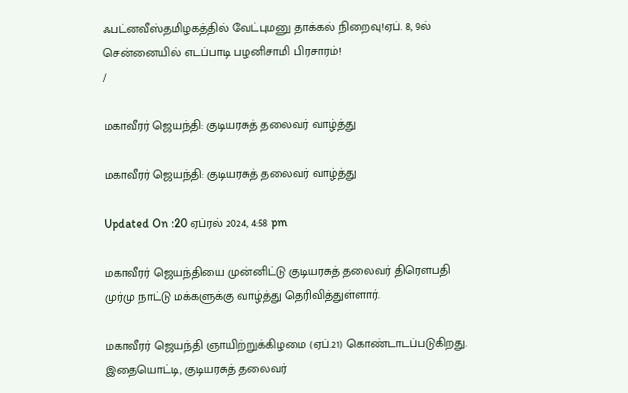ஃபட்னவீஸ்தமிழகத்தில் வேட்புமனு தாக்கல் நிறைவு!ஏப். 8, 9ல் சென்னையில் எடப்பாடி பழனிசாமி பிரசாரம்!
/

மகாவீரர் ஜெயந்தி: குடியரசுத் தலைவர் வாழ்த்து

மகாவீரர் ஜெயந்தி: குடியரசுத் தலைவர் வாழ்த்து

Updated On :20 ஏப்ரல் 2024, 4:58 pm

மகாவீரர் ஜெயந்தியை முன்னிட்டு குடியரசுத் தலைவர் திரெளபதி முர்மு நாட்டு மக்களுக்கு வாழ்த்து தெரிவித்துள்ளார்.

மகாவீரர் ஜெயந்தி ஞாயிற்றுக்கிழமை (ஏப்.21) கொண்டாடப்படுகிறது. இதையொட்டி, குடியரசுத் தலைவர்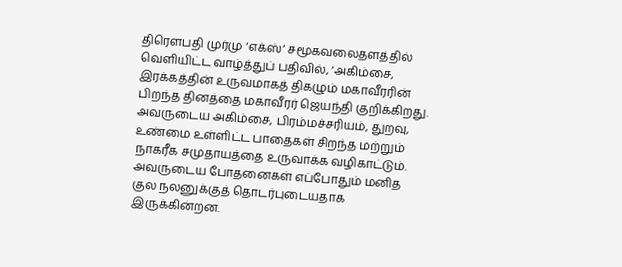திரெளபதி முர்மு ‘எக்ஸ்’ சமூகவலைதளத்தில் வெளியிட்ட வாழ்த்துப் பதிவில், ‘அகிம்சை, இரக்கத்தின் உருவமாகத் திகழும் மகாவீரரின் பிறந்த தினத்தை மகாவீரர் ஜெயந்தி குறிக்கிறது. அவருடைய அகிம்சை, பிரம்மச்சரியம், துறவு, உண்மை உள்ளிட்ட பாதைகள் சிறந்த மற்றும் நாகரீக சமுதாயத்தை உருவாக்க வழிகாட்டும். அவருடைய போதனைகள் எப்போதும் மனித குல நலனுக்குத் தொடர்புடையதாக இருக்கின்றன.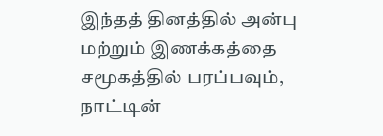இந்தத் தினத்தில் அன்பு மற்றும் இணக்கத்தை சமூகத்தில் பரப்பவும், நாட்டின்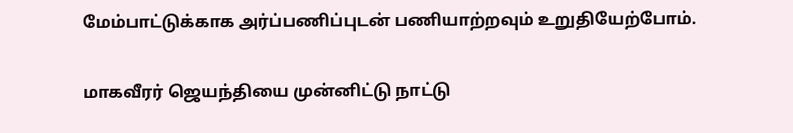மேம்பாட்டுக்காக அர்ப்பணிப்புடன் பணியாற்றவும் உறுதியேற்போம்.

மாகவீரர் ஜெயந்தியை முன்னிட்டு நாட்டு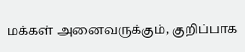மக்கள் அனைவருக்கும், குறிப்பாக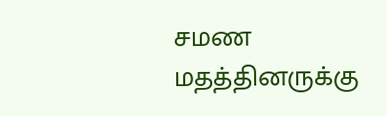சமண மதத்தினருக்கு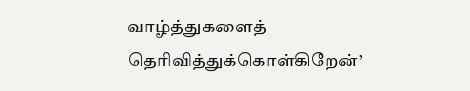வாழ்த்துகளைத் தெரிவித்துக்கொள்கிறேன்’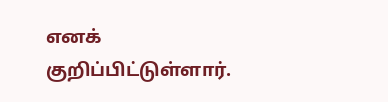எனக் குறிப்பிட்டுள்ளார்.